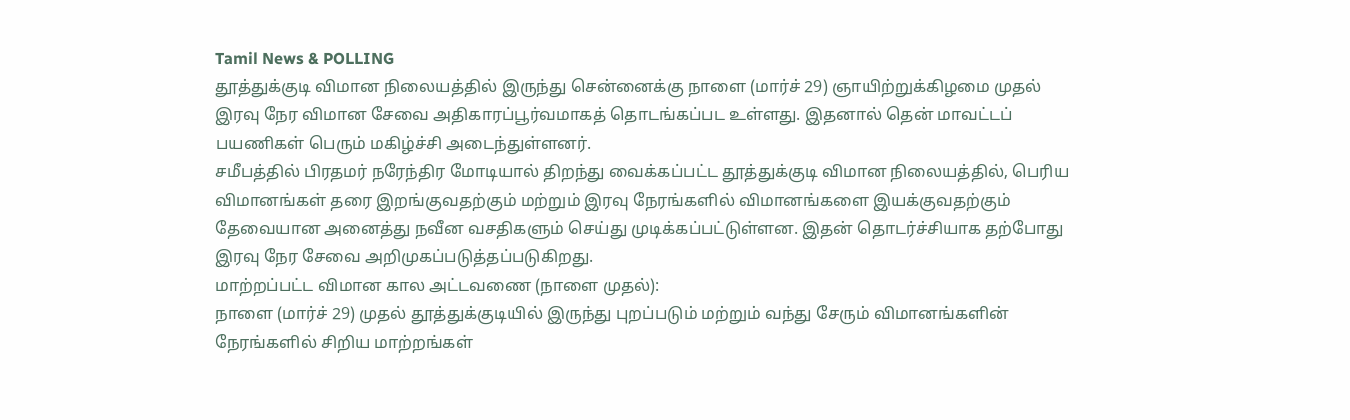Tamil News & POLLING
தூத்துக்குடி விமான நிலையத்தில் இருந்து சென்னைக்கு நாளை (மார்ச் 29) ஞாயிற்றுக்கிழமை முதல் இரவு நேர விமான சேவை அதிகாரப்பூர்வமாகத் தொடங்கப்பட உள்ளது. இதனால் தென் மாவட்டப் பயணிகள் பெரும் மகிழ்ச்சி அடைந்துள்ளனர்.
சமீபத்தில் பிரதமர் நரேந்திர மோடியால் திறந்து வைக்கப்பட்ட தூத்துக்குடி விமான நிலையத்தில், பெரிய விமானங்கள் தரை இறங்குவதற்கும் மற்றும் இரவு நேரங்களில் விமானங்களை இயக்குவதற்கும் தேவையான அனைத்து நவீன வசதிகளும் செய்து முடிக்கப்பட்டுள்ளன. இதன் தொடர்ச்சியாக தற்போது இரவு நேர சேவை அறிமுகப்படுத்தப்படுகிறது.
மாற்றப்பட்ட விமான கால அட்டவணை (நாளை முதல்):
நாளை (மார்ச் 29) முதல் தூத்துக்குடியில் இருந்து புறப்படும் மற்றும் வந்து சேரும் விமானங்களின்
நேரங்களில் சிறிய மாற்றங்கள்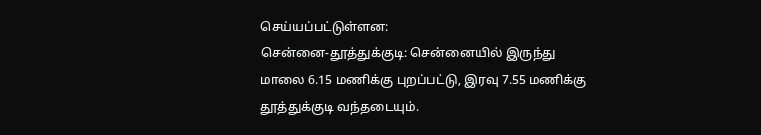செய்யப்பட்டுள்ளன:
சென்னை-தூத்துக்குடி: சென்னையில் இருந்து மாலை 6.15 மணிக்கு புறப்பட்டு, இரவு 7.55 மணிக்கு தூத்துக்குடி வந்தடையும்.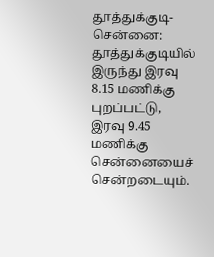தூத்துக்குடி-சென்னை: தூத்துக்குடியில் இருந்து இரவு 8.15 மணிக்கு புறப்பட்டு, இரவு 9.45 மணிக்கு சென்னையைச் சென்றடையும்.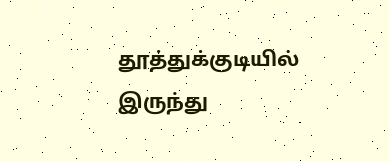தூத்துக்குடியில் இருந்து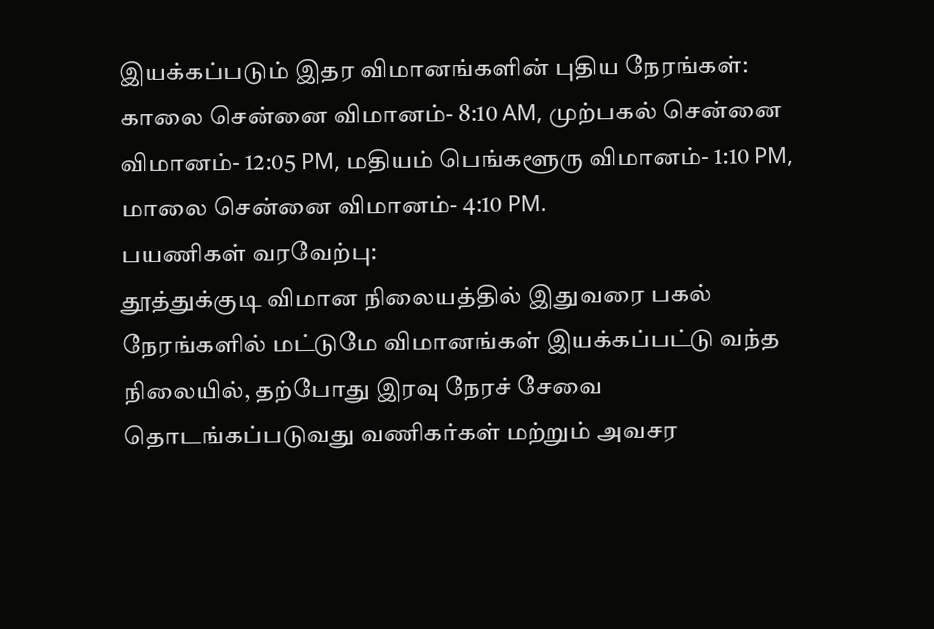இயக்கப்படும் இதர விமானங்களின் புதிய நேரங்கள்:
காலை சென்னை விமானம்- 8:10 AM, முற்பகல் சென்னை விமானம்- 12:05 PM, மதியம் பெங்களூரு விமானம்- 1:10 PM, மாலை சென்னை விமானம்- 4:10 PM.
பயணிகள் வரவேற்பு:
தூத்துக்குடி விமான நிலையத்தில் இதுவரை பகல் நேரங்களில் மட்டுமே விமானங்கள் இயக்கப்பட்டு வந்த நிலையில், தற்போது இரவு நேரச் சேவை தொடங்கப்படுவது வணிகர்கள் மற்றும் அவசர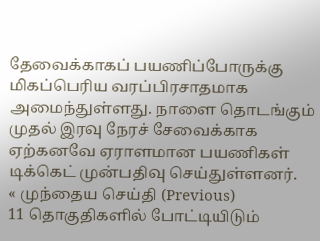தேவைக்காகப் பயணிப்போருக்கு மிகப்பெரிய வரப்பிரசாதமாக அமைந்துள்ளது. நாளை தொடங்கும் முதல் இரவு நேரச் சேவைக்காக ஏற்கனவே ஏராளமான பயணிகள் டிக்கெட் முன்பதிவு செய்துள்ளனர்.
« முந்தைய செய்தி (Previous)
11 தொகுதிகளில் போட்டியிடும்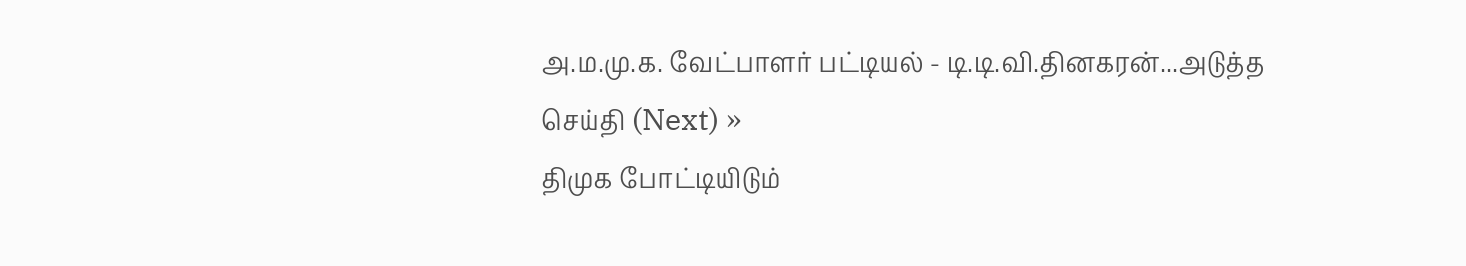அ.ம.மு.க. வேட்பாளர் பட்டியல் - டி.டி.வி.தினகரன்...அடுத்த செய்தி (Next) »
திமுக போட்டியிடும்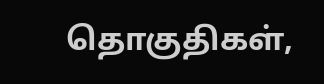தொகுதிகள்,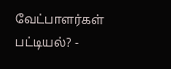வேட்பாளர்கள் பட்டியல்? -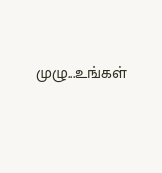முழு...உங்கள்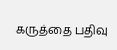கருத்தை பதிவு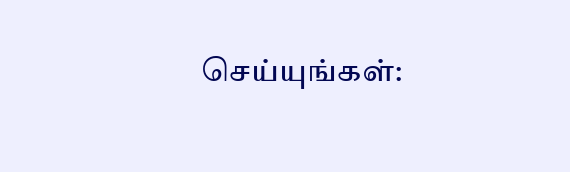செய்யுங்கள்: